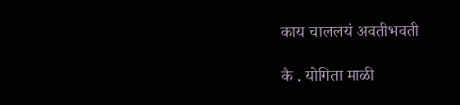काय चाललयं अवतीभवती

कै . योगिता माळी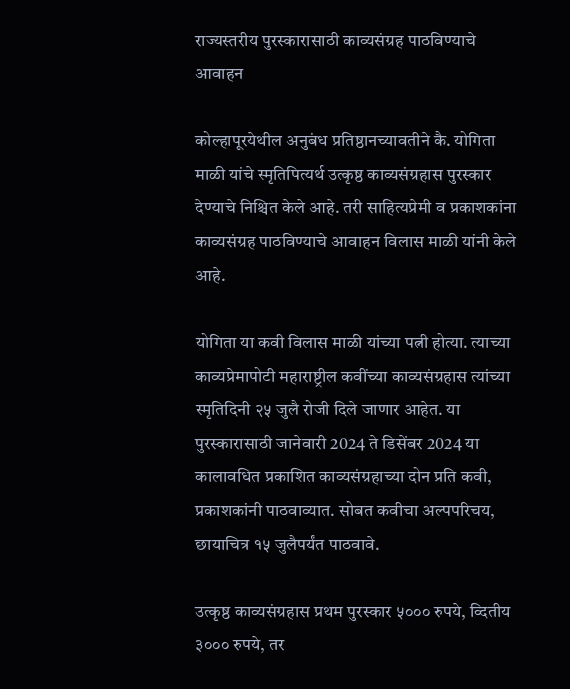राज्यस्तरीय पुरस्कारासाठी काव्यसंग्रह पाठविण्याचे आवाहन

कोल्हापूरयेथील अनुबंध प्रतिष्ठानच्यावतीने कै. योगिता माळी यांचे स्मृतिपित्यर्थ उत्कृष्ठ काव्यसंग्रहास पुरस्कार देण्याचे निश्चित केले आहे. तरी साहित्यप्रेमी व प्रकाशकांना काव्यसंग्रह पाठविण्याचे आवाहन विलास माळी यांनी केले आहे.

योगिता या कवी विलास माळी यांच्या पत्नी होत्या. त्याच्या काव्यप्रेमापोटी महाराष्ट्रील कवींच्या काव्यसंग्रहास त्यांच्या स्मृतिदिनी २५ जुलै रोजी दिले जाणार आहेत. या पुरस्कारासाठी जानेवारी 2024 ते डिसेंबर 2024 या कालावधित प्रकाशित काव्यसंग्रहाच्या दोन प्रति कवी, प्रकाशकांनी पाठवाव्यात. सोबत कवीचा अल्पपरिचय, छायाचित्र १५ जुलैपर्यंत पाठवावे.

उत्कृष्ठ काव्यसंग्रहास प्रथम पुरस्कार ५००० रुपये, व्दितीय ३००० रुपये, तर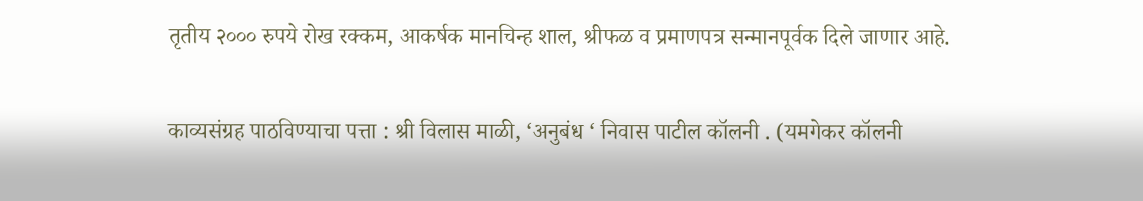तृतीय २००० रुपये रोख रक्कम, आकर्षक मानचिन्ह शाल, श्रीफळ व प्रमाणपत्र सन्मानपूर्वक दिले जाणार आहे.

काव्यसंग्रह पाठविण्याचा पत्ता : श्री विलास माळी, ‘अनुबंध ‘ निवास पाटील कॉलनी . (यमगेकर कॉलनी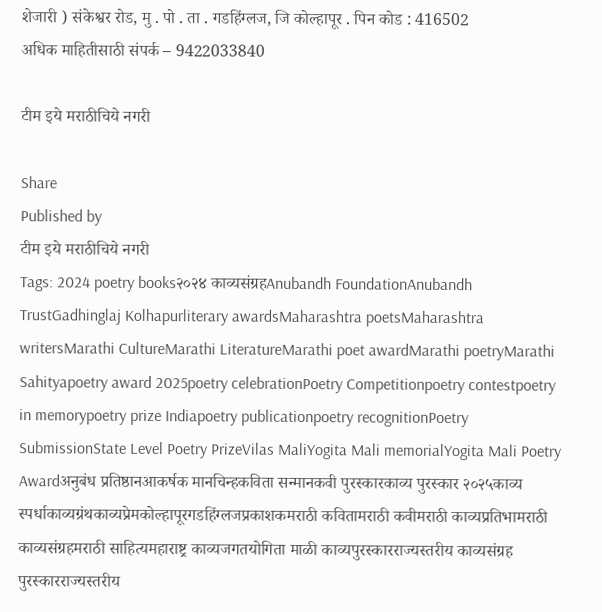शेजारी ) संकेश्वर रोड, मु . पो . ता . गडहिंग्लज, जि कोल्हापूर . पिन कोड : 416502
अधिक माहितीसाठी संपर्क – 9422033840

टीम इये मराठीचिये नगरी

Share
Published by
टीम इये मराठीचिये नगरी
Tags: 2024 poetry books२०२४ काव्यसंग्रहAnubandh FoundationAnubandh TrustGadhinglaj Kolhapurliterary awardsMaharashtra poetsMaharashtra writersMarathi CultureMarathi LiteratureMarathi poet awardMarathi poetryMarathi Sahityapoetry award 2025poetry celebrationPoetry Competitionpoetry contestpoetry in memorypoetry prize Indiapoetry publicationpoetry recognitionPoetry SubmissionState Level Poetry PrizeVilas MaliYogita Mali memorialYogita Mali Poetry Awardअनुबंध प्रतिष्ठानआकर्षक मानचिन्हकविता सन्मानकवी पुरस्कारकाव्य पुरस्कार २०२५काव्य स्पर्धाकाव्यग्रंथकाव्यप्रेमकोल्हापूरगडहिंग्लजप्रकाशकमराठी कवितामराठी कवीमराठी काव्यप्रतिभामराठी काव्यसंग्रहमराठी साहित्यमहाराष्ट्र काव्यजगतयोगिता माळी काव्यपुरस्कारराज्यस्तरीय काव्यसंग्रह पुरस्कारराज्यस्तरीय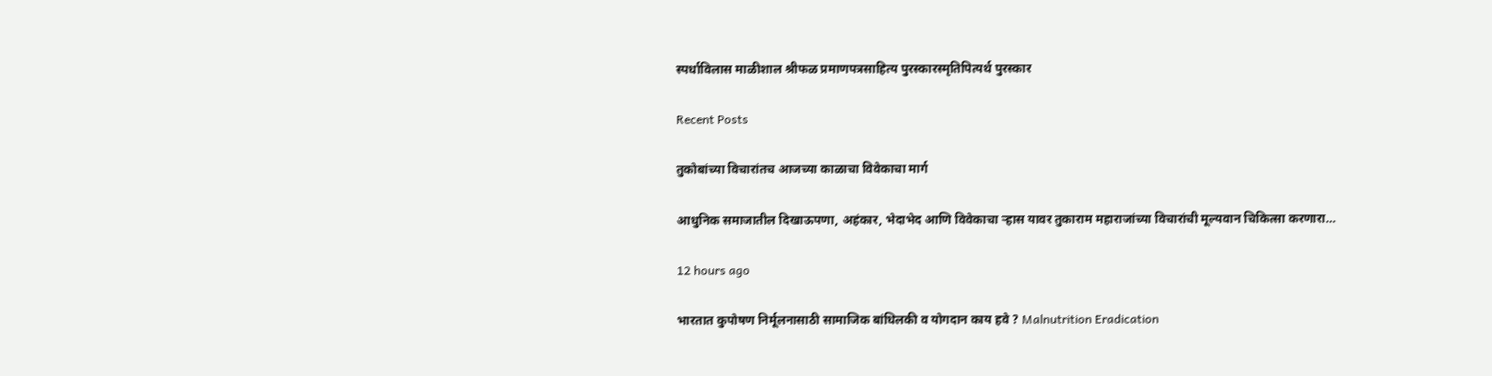स्पर्धाविलास माळीशाल श्रीफळ प्रमाणपत्रसाहित्य पुरस्कारस्मृतिपित्यर्थ पुरस्कार

Recent Posts

तुकोबांच्या विचारांतच आजच्या काळाचा विवेकाचा मार्ग

आधुनिक समाजातील दिखाऊपणा, अहंकार, भेदाभेद आणि विवेकाचा ऱ्हास यावर तुकाराम महाराजांच्या विचारांची मूल्यवान चिकित्सा करणारा…

12 hours ago

भारतात कुपोषण निर्मूलनासाठी सामाजिक बांधिलकी व योगदान काय हवे ? Malnutrition Eradication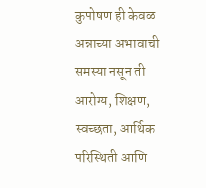कुपोषण ही केवळ अन्नाच्या अभावाची समस्या नसून ती आरोग्य, शिक्षण, स्वच्छता, आर्थिक परिस्थिती आणि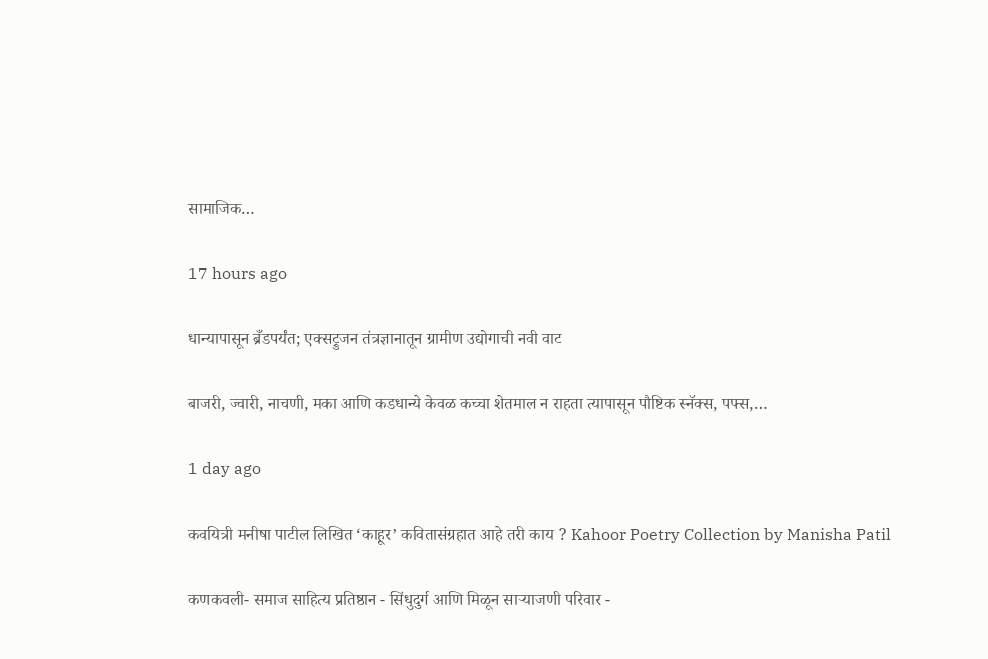सामाजिक…

17 hours ago

धान्यापासून ब्रँडपर्यंत; एक्सट्रुजन तंत्रज्ञानातून ग्रामीण उद्योगाची नवी वाट

बाजरी, ज्वारी, नाचणी, मका आणि कडधान्ये केवळ कच्चा शेतमाल न राहता त्यापासून पौष्टिक स्नॅक्स, पफ्स,…

1 day ago

कवयित्री मनीषा पाटील लिखित ‘काहूर’ कवितासंग्रहात आहे तरी काय ? Kahoor Poetry Collection by Manisha Patil

कणकवली- समाज साहित्य प्रतिष्ठान - सिंधुदुर्ग आणि मिळून साऱ्याजणी परिवार -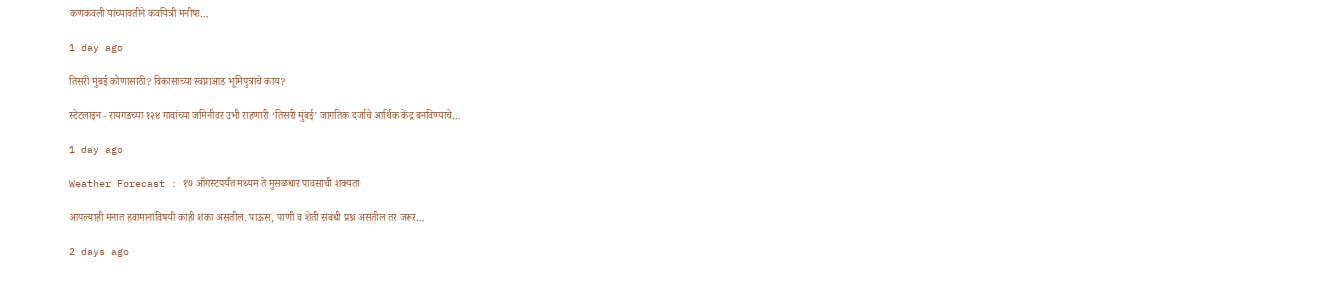कणकवली यांच्यावतीने कवयित्री मनीषा…

1 day ago

तिसरी मुंबई कोणासाठी? विकासाच्या स्वप्नाआड भूमिपुत्रांचे काय?

स्टेटलाइन - रायगडच्या १२४ गावांच्या जमिनीवर उभी राहणारी ‘तिसरी मुंबई’ जागतिक दर्जाचे आर्थिक केंद्र बनविण्याचे…

1 day ago

Weather Forecast : १७ ऑगस्टपर्यंत मध्यम ते मुसळधार पावसाची शक्यता

आपल्याही मनात हवामानाविषयी काही शंका असतील. पाऊस, पाणी व शेती संबंधी प्रश्न असतील तर जरूर…

2 days ago